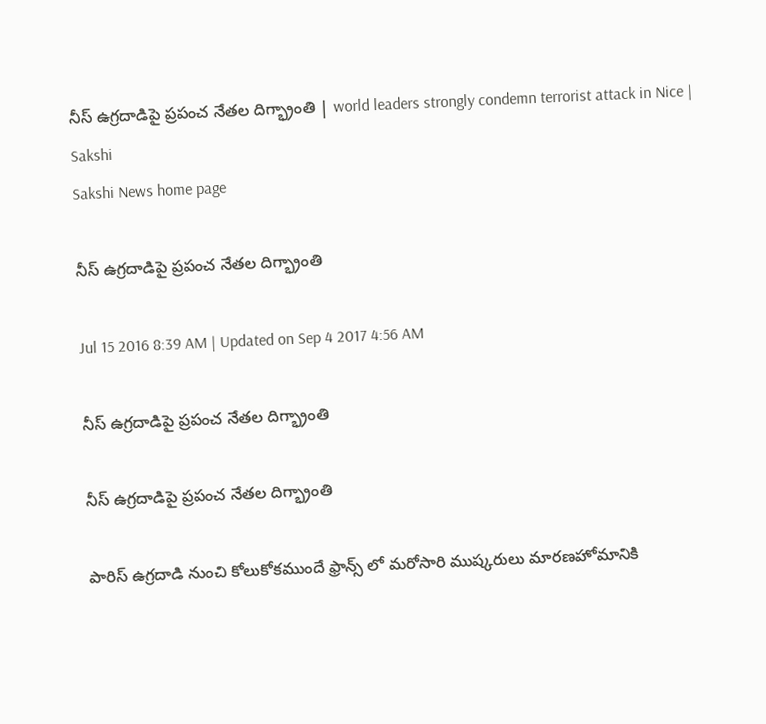నీస్ ఉగ్రదాడిపై ప్రపంచ నేతల దిగ్భ్రాంతి | world leaders strongly condemn terrorist attack in Nice | Sakshi
Sakshi News home page

నీస్ ఉగ్రదాడిపై ప్రపంచ నేతల దిగ్భ్రాంతి

Jul 15 2016 8:39 AM | Updated on Sep 4 2017 4:56 AM

నీస్ ఉగ్రదాడిపై ప్రపంచ నేతల దిగ్భ్రాంతి

నీస్ ఉగ్రదాడిపై ప్రపంచ నేతల దిగ్భ్రాంతి

పారిస్ ఉగ్రదాడి నుంచి కోలుకోకముందే ఫ్రాన్స్ లో మరోసారి ముష్కరులు మారణహోమానికి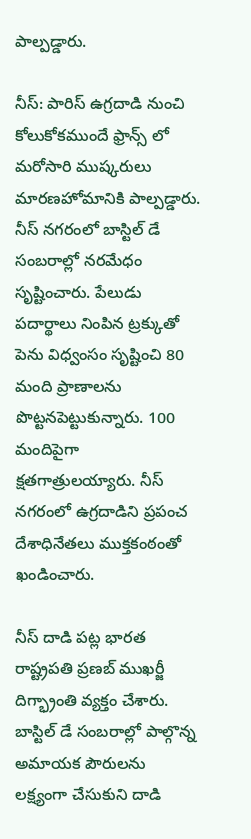పాల్పడ్డారు.

నీస్: పారిస్ ఉగ్రదాడి నుంచి కోలుకోకముందే ఫ్రాన్స్ లో మరోసారి ముష్కరులు మారణహోమానికి పాల్పడ్డారు. నీస్ నగరంలో బాస్టిల్ డే సంబరాల్లో నరమేధం సృష్టించారు. పేలుడు పదార్థాలు నింపిన ట్రక్కుతో పెను విధ్వంసం సృష్టించి 80 మంది ప్రాణాలను పొట్టనపెట్టుకున్నారు. 100 మందిపైగా క్షతగాత్రులయ్యారు. నీస్ నగరంలో ఉగ్రదాడిని ప్రపంచ దేశాధినేతలు ముక్తకంఠంతో ఖండించారు.

నీస్ దాడి పట్ల భారత రాష్ట్రపతి ప్రణబ్ ముఖర్జీ దిగ్భ్రాంతి వ్యక్తం చేశారు. బాస్టిల్ డే సంబరాల్లో పాల్గొన్న అమాయక పౌరులను లక్ష్యంగా చేసుకుని దాడి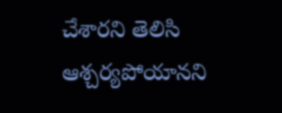చేశారని తెలిసి ఆశ్చర్యపోయానని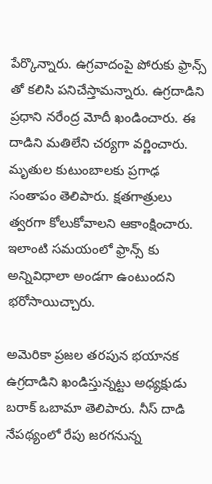పేర్కొన్నారు. ఉగ్రవాదంపై పోరుకు ఫ్రాన్స్ తో కలిసి పనిచేస్తామన్నారు. ఉగ్రదాడిని ప్రధాని నరేంద్ర మోదీ ఖండించారు. ఈ దాడిని మతిలేని చర్యగా వర్ణించారు. మృతుల కుటుంబాలకు ప్రగాఢ సంతాపం తెలిపారు. క్షతగాత్రులు త్వరగా కోలుకోవాలని ఆకాంక్షించారు. ఇలాంటి సమయంలో ఫ్రాన్స్ కు అన్నివిధాలా అండగా ఉంటుందని భరోసాయిచ్చారు.

అమెరికా ప్రజల తరపున భయానక ఉగ్రదాడిని ఖండిస్తున్నట్టు అధ్యక్షుడు బరాక్ ఒబామా తెలిపారు. నీస్ దాడి నేపథ్యంలో రేపు జరగనున్న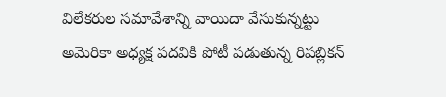విలేకరుల సమావేశాన్ని వాయిదా వేసుకున్నట్టు అమెరికా అధ్యక్ష పదవికి పోటీ పడుతున్న రిపబ్లికన్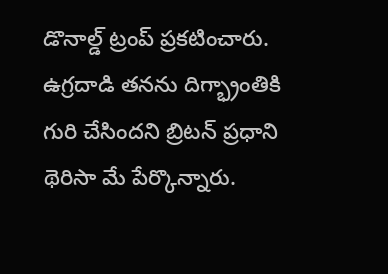డొనాల్డ్ ట్రంప్ ప్రకటించారు. ఉగ్రదాడి తనను దిగ్భ్రాంతికి గురి చేసిందని బ్రిటన్ ప్రధాని థెరిసా మే పేర్కొన్నారు.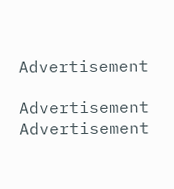Advertisement

Advertisement
Advertisement